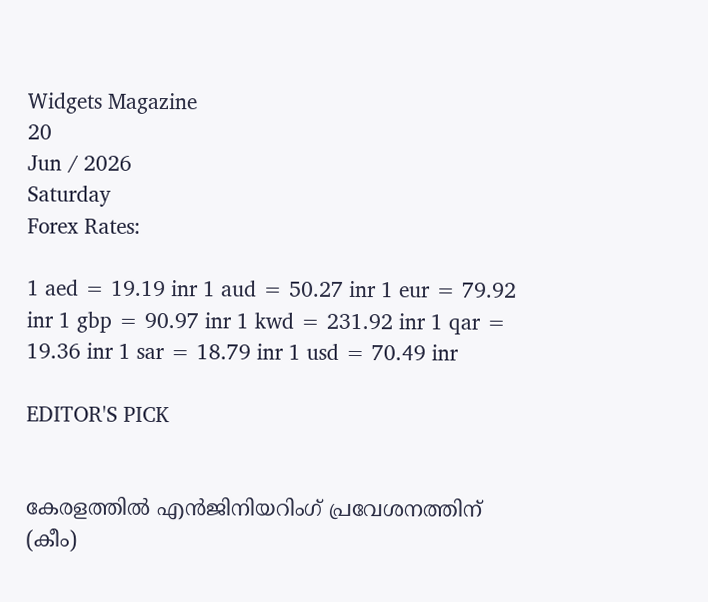Widgets Magazine
20
Jun / 2026
Saturday
Forex Rates:

1 aed = 19.19 inr 1 aud = 50.27 inr 1 eur = 79.92 inr 1 gbp = 90.97 inr 1 kwd = 231.92 inr 1 qar = 19.36 inr 1 sar = 18.79 inr 1 usd = 70.49 inr

EDITOR'S PICK


കേരളത്തിൽ എൻജിനിയറിംഗ് പ്രവേശനത്തിന് (കീം)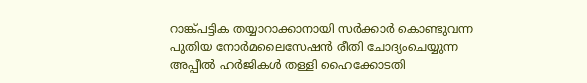റാങ്ക്പട്ടിക തയ്യാറാക്കാനായി സർക്കാർ കൊണ്ടുവന്ന പുതിയ നോർമലൈസേഷൻ രീതി ചോദ്യംചെയ്യുന്ന അപ്പീൽ ഹർജികൾ തള്ളി ഹൈക്കോടതി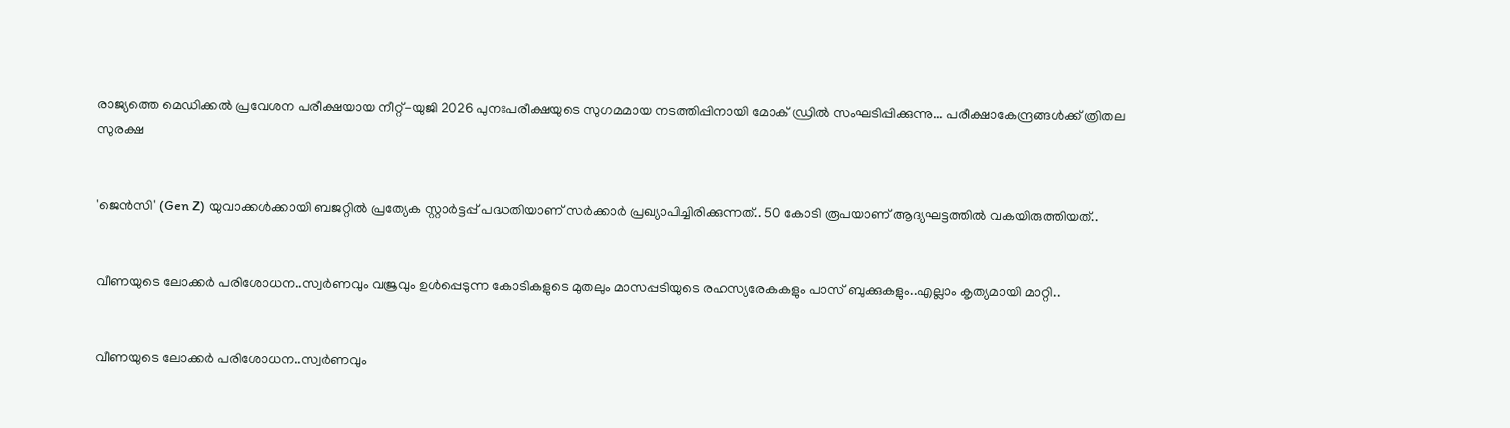രാജ്യത്തെ മെഡിക്കൽ പ്രവേശന പരീക്ഷയായ നീറ്റ്-യുജി 2026 പുനഃപരീക്ഷയുടെ സുഗമമായ നടത്തിപ്പിനായി മോക് ഡ്രിൽ സംഘടിപ്പിക്കുന്നു... പരീക്ഷാകേന്ദ്രങ്ങള്‍ക്ക് ത്രിതല സുരക്ഷ


'ജെൻസി' (Gen Z) യുവാക്കൾക്കായി ബജറ്റിൽ പ്രത്യേക സ്റ്റാർട്ടപ്പ് പദ്ധതിയാണ് സർക്കാർ പ്രഖ്യാപിച്ചിരിക്കുന്നത്.. 50 കോടി രൂപയാണ് ആദ്യഘട്ടത്തിൽ വകയിരുത്തിയത്..


വീണയുടെ ലോക്കര്‍ പരിശോധന..സ്വര്‍ണവും വജ്രവും ഉള്‍പ്പെടുന്ന കോടികളുടെ മുതലും മാസപ്പടിയുടെ രഹസ്യരേകകളും പാസ് ബുക്കുകളും..എല്ലാം കൃത്യമായി മാറ്റി..


വീണയുടെ ലോക്കര്‍ പരിശോധന..സ്വര്‍ണവും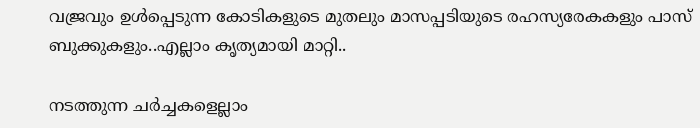വജ്രവും ഉള്‍പ്പെടുന്ന കോടികളുടെ മുതലും മാസപ്പടിയുടെ രഹസ്യരേകകളും പാസ് ബുക്കുകളും..എല്ലാം കൃത്യമായി മാറ്റി..

നടത്തുന്ന ചര്‍ച്ചകളെല്ലാം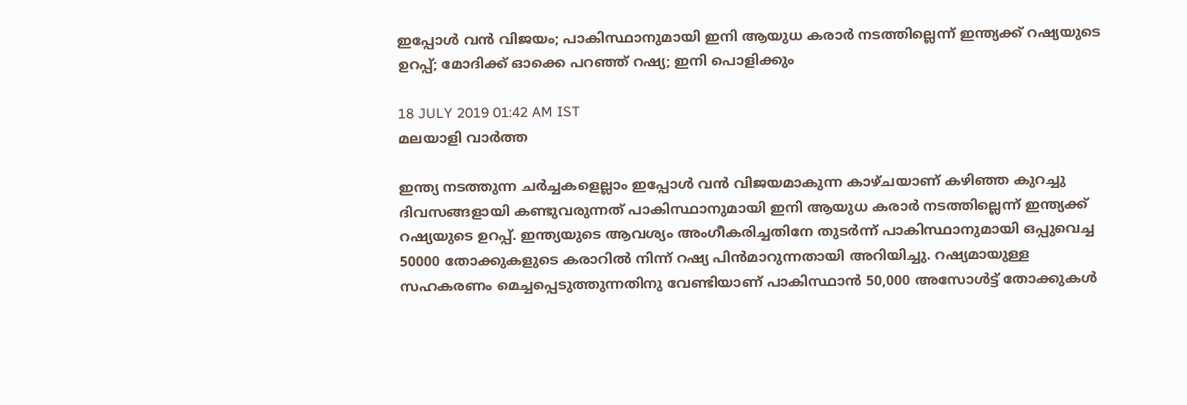ഇപ്പോള്‍ വന്‍ വിജയം; പാകിസ്ഥാനുമായി ഇനി ആയുധ കരാര്‍ നടത്തില്ലെന്ന് ഇന്ത്യക്ക് റഷ്യയുടെ ഉറപ്പ്; മോദിക്ക് ഓക്കെ പറഞ്ഞ് റഷ്യ; ഇനി പൊളിക്കും

18 JULY 2019 01:42 AM IST
മലയാളി വാര്‍ത്ത

ഇന്ത്യ നടത്തുന്ന ചര്‍ച്ചകളെല്ലാം ഇപ്പോള്‍ വന്‍ വിജയമാകുന്ന കാഴ്ചയാണ് കഴിഞ്ഞ കുറച്ചു ദിവസങ്ങളായി കണ്ടുവരുന്നത് പാകിസ്ഥാനുമായി ഇനി ആയുധ കരാര്‍ നടത്തില്ലെന്ന് ഇന്ത്യക്ക് റഷ്യയുടെ ഉറപ്പ്. ഇന്ത്യയുടെ ആവശ്യം അംഗീകരിച്ചതിനേ തുടര്‍ന്ന് പാകിസ്ഥാനുമായി ഒപ്പുവെച്ച 50000 തോക്കുകളുടെ കരാറില്‍ നിന്ന് റഷ്യ പിന്‍മാറുന്നതായി അറിയിച്ചു. റഷ്യമായുള്ള സഹകരണം മെച്ചപ്പെടുത്തുന്നതിനു വേണ്ടിയാണ് പാകിസ്ഥാന്‍ 50,000 അസോള്‍ട്ട് തോക്കുകള്‍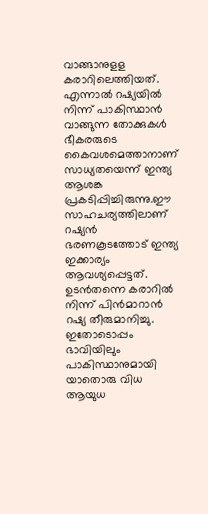വാങ്ങാനുളള കരാറിലെത്തിയത്. എന്നാല്‍ റഷ്യയില്‍ നിന്ന് പാകിസ്ഥാന്‍ വാങ്ങുന്ന തോക്കുകള്‍ ഭീകരരുടെ കൈവശമെത്താനാണ് സാധ്യതയെന്ന് ഇന്ത്യ ആശങ്ക പ്രകടിപ്പിച്ചിരുന്നു.ഈ സാഹചര്യത്തിലാണ് റഷ്യന്‍ ഭരണകൂടത്തോട് ഇന്ത്യ ഇക്കാര്യം ആവശ്യപ്പെട്ടത്. ഉടന്‍തന്നെ കരാറില്‍ നിന്ന് പിന്‍മാറാന്‍ റഷ്യ തീരുമാനിച്ചു. ഇതോടൊപ്പം ഭാവിയിലും പാകിസ്ഥാനുമായി യാതൊരു വിധ ആയുധ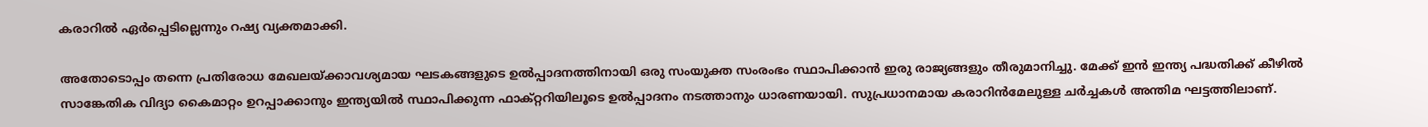കരാറില്‍ ഏര്‍പ്പെടില്ലെന്നും റഷ്യ വ്യക്തമാക്കി.

അതോടൊപ്പം തന്നെ പ്രതിരോധ മേഖലയ്ക്കാവശ്യമായ ഘടകങ്ങളുടെ ഉല്‍പ്പാദനത്തിനായി ഒരു സംയുക്ത സംരംഭം സ്ഥാപിക്കാന്‍ ഇരു രാജ്യങ്ങളും തീരുമാനിച്ചു. മേക്ക് ഇന്‍ ഇന്ത്യ പദ്ധതിക്ക് കീഴില്‍ സാങ്കേതിക വിദ്യാ കൈമാറ്റം ഉറപ്പാക്കാനും ഇന്ത്യയില്‍ സ്ഥാപിക്കുന്ന ഫാക്റ്ററിയിലൂടെ ഉല്‍പ്പാദനം നടത്താനും ധാരണയായി. സുപ്രധാനമായ കരാറിന്‍മേലുള്ള ചര്‍ച്ചകള്‍ അന്തിമ ഘട്ടത്തിലാണ്.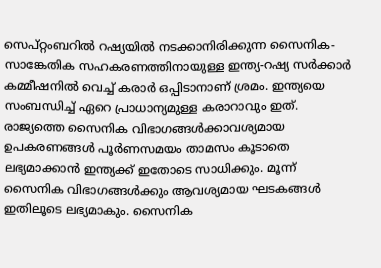സെപ്റ്റംബറില്‍ റഷ്യയില്‍ നടക്കാനിരിക്കുന്ന സൈനിക-സാങ്കേതിക സഹകരണത്തിനായുള്ള ഇന്ത്യ-റഷ്യ സര്‍ക്കാര്‍ കമ്മീഷനില്‍ വെച്ച് കരാര്‍ ഒപ്പിടാനാണ് ശ്രമം. ഇന്ത്യയെ സംബന്ധിച്ച് ഏറെ പ്രാധാന്യമുള്ള കരാറാവും ഇത്. രാജ്യത്തെ സൈനിക വിഭാഗങ്ങള്‍ക്കാവശ്യമായ ഉപകരണങ്ങള്‍ പൂര്‍ണസമയം താമസം കൂടാതെ ലഭ്യമാക്കാന്‍ ഇന്ത്യക്ക് ഇതോടെ സാധിക്കും. മൂന്ന് സൈനിക വിഭാഗങ്ങള്‍ക്കും ആവശ്യമായ ഘടകങ്ങള്‍ ഇതിലൂടെ ലഭ്യമാകും. സൈനിക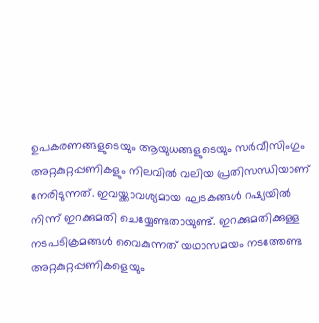ഉപകരണങ്ങളുടെയും ആയുധങ്ങളുടെയും സര്‍വീസിംഗും അറ്റകുറ്റപ്പണികളും നിലവില്‍ വലിയ പ്രതിസന്ധിയാണ് നേരിടുന്നത്. ഇവയ്ക്കാവശ്യമായ ഘടകങ്ങള്‍ റഷ്യയില്‍ നിന്ന് ഇറക്കുമതി ചെയ്യേണ്ടതായുണ്ട്. ഇറക്കുമതിക്കുള്ള നടപടിക്രമങ്ങള്‍ വൈകുന്നത് യഥാസമയം നടത്തേണ്ട അറ്റകുറ്റപ്പണികളെയും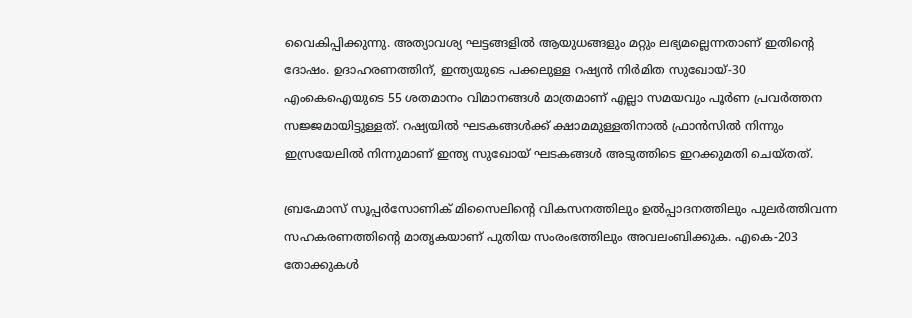വൈകിപ്പിക്കുന്നു. അത്യാവശ്യ ഘട്ടങ്ങളില്‍ ആയുധങ്ങളും മറ്റും ലഭ്യമല്ലെന്നതാണ് ഇതിന്റെ ദോഷം. ഉദാഹരണത്തിന്, ഇന്ത്യയുടെ പക്കലുള്ള റഷ്യന്‍ നിര്‍മിത സുഖോയ്-30 എംകെഐയുടെ 55 ശതമാനം വിമാനങ്ങള്‍ മാത്രമാണ് എല്ലാ സമയവും പൂര്‍ണ പ്രവര്‍ത്തന സജ്ജമായിട്ടുള്ളത്. റഷ്യയില്‍ ഘടകങ്ങള്‍ക്ക് ക്ഷാമമുള്ളതിനാല്‍ ഫ്രാന്‍സില്‍ നിന്നും ഇസ്രയേലില്‍ നിന്നുമാണ് ഇന്ത്യ സുഖോയ് ഘടകങ്ങള്‍ അടുത്തിടെ ഇറക്കുമതി ചെയ്തത്.

ബ്രഹ്മോസ് സൂപ്പര്‍സോണിക് മിസൈലിന്റെ വികസനത്തിലും ഉല്‍പ്പാദനത്തിലും പുലര്‍ത്തിവന്ന സഹകരണത്തിന്റെ മാതൃകയാണ് പുതിയ സംരംഭത്തിലും അവലംബിക്കുക. എകെ-203 തോക്കുകള്‍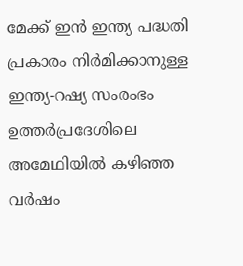മേക്ക് ഇന്‍ ഇന്ത്യ പദ്ധതി പ്രകാരം നിര്‍മിക്കാനുള്ള ഇന്ത്യ-റഷ്യ സംരംഭം ഉത്തര്‍പ്രദേശിലെ അമേഥിയില്‍ കഴിഞ്ഞ വര്‍ഷം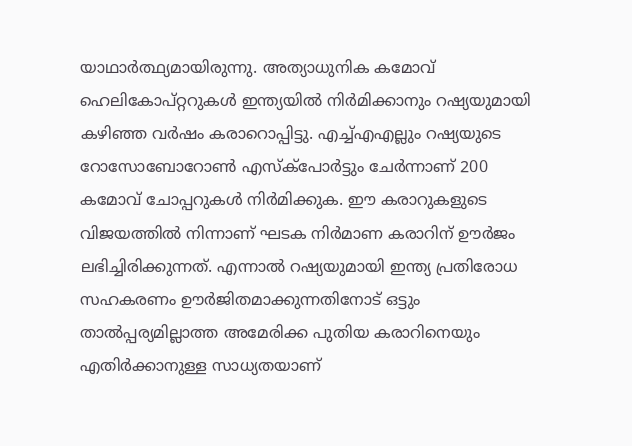യാഥാര്‍ത്ഥ്യമായിരുന്നു. അത്യാധുനിക കമോവ് ഹെലികോപ്റ്ററുകള്‍ ഇന്ത്യയില്‍ നിര്‍മിക്കാനും റഷ്യയുമായി കഴിഞ്ഞ വര്‍ഷം കരാറൊപ്പിട്ടു. എച്ച്എഎല്ലും റഷ്യയുടെ റോസോബോറോണ്‍ എസ്‌ക്‌പോര്‍ട്ടും ചേര്‍ന്നാണ് 200 കമോവ് ചോപ്പറുകള്‍ നിര്‍മിക്കുക. ഈ കരാറുകളുടെ വിജയത്തില്‍ നിന്നാണ് ഘടക നിര്‍മാണ കരാറിന് ഊര്‍ജം ലഭിച്ചിരിക്കുന്നത്. എന്നാല്‍ റഷ്യയുമായി ഇന്ത്യ പ്രതിരോധ സഹകരണം ഊര്‍ജിതമാക്കുന്നതിനോട് ഒട്ടും താല്‍പ്പര്യമില്ലാത്ത അമേരിക്ക പുതിയ കരാറിനെയും എതിര്‍ക്കാനുള്ള സാധ്യതയാണ്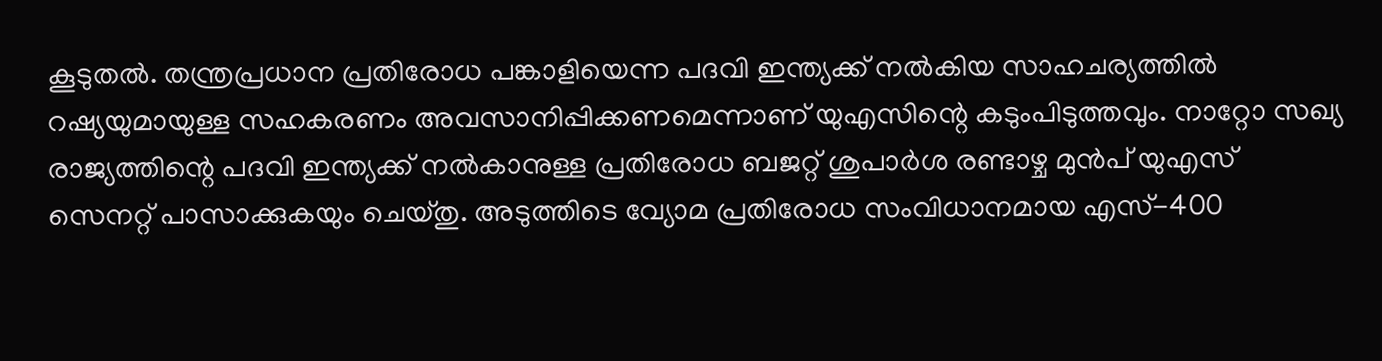കൂടുതല്‍. തന്ത്രപ്രധാന പ്രതിരോധ പങ്കാളിയെന്ന പദവി ഇന്ത്യക്ക് നല്‍കിയ സാഹചര്യത്തില്‍ റഷ്യയുമായുള്ള സഹകരണം അവസാനിപ്പിക്കണമെന്നാണ് യുഎസിന്റെ കടുംപിടുത്തവും. നാറ്റോ സഖ്യ രാജ്യത്തിന്റെ പദവി ഇന്ത്യക്ക് നല്‍കാനുള്ള പ്രതിരോധ ബജറ്റ് ശുപാര്‍ശ രണ്ടാഴ്ച മുന്‍പ് യുഎസ് സെനറ്റ് പാസാക്കുകയും ചെയ്തു. അടുത്തിടെ വ്യോമ പ്രതിരോധ സംവിധാനമായ എസ്-400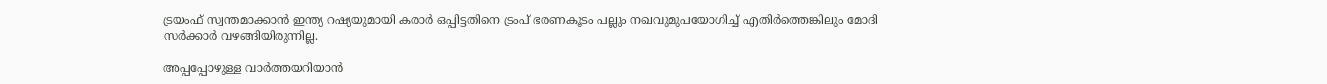ട്രയംഫ് സ്വന്തമാക്കാന്‍ ഇന്ത്യ റഷ്യയുമായി കരാര്‍ ഒപ്പിട്ടതിനെ ട്രംപ് ഭരണകൂടം പല്ലും നഖവുമുപയോഗിച്ച് എതിര്‍ത്തെങ്കിലും മോദി സര്‍ക്കാര്‍ വഴങ്ങിയിരുന്നില്ല.

അപ്പപ്പോഴുള്ള വാര്‍ത്തയറിയാന്‍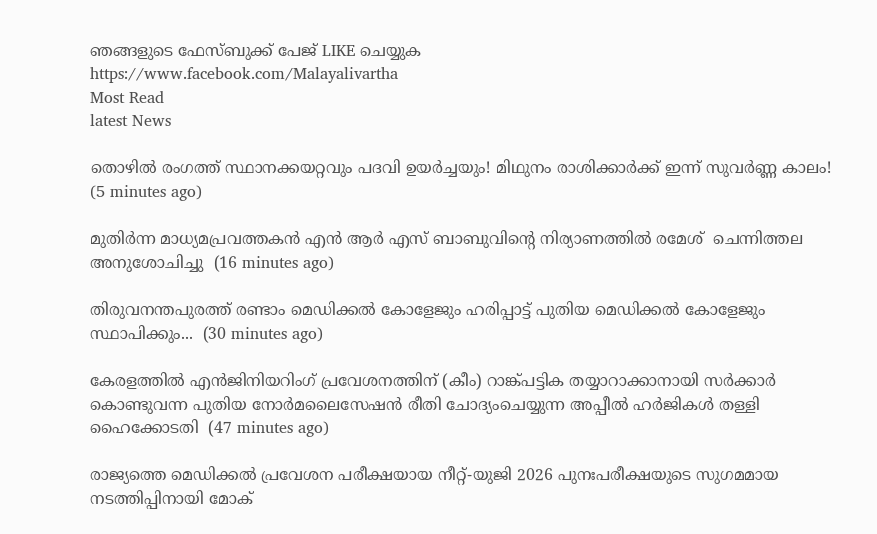ഞങ്ങളുടെ ഫേസ്‌ബുക്ക്‌ പേജ് LIKE ചെയ്യുക
https://www.facebook.com/Malayalivartha
Most Read
latest News

തൊഴിൽ രംഗത്ത് സ്ഥാനക്കയറ്റവും പദവി ഉയർച്ചയും! മിഥുനം രാശിക്കാർക്ക് ഇന്ന് സുവർണ്ണ കാലം!  (5 minutes ago)

മുതിര്‍ന്ന മാധ്യമപ്രവത്തകന്‍ എന്‍ ആര്‍ എസ് ബാബുവിന്റെ നിര്യാണത്തില്‍ രമേശ്  ചെന്നിത്തല അനുശോചിച്ചു  (16 minutes ago)

തിരുവനന്തപുരത്ത് രണ്ടാം മെഡിക്കൽ കോളേജും ഹരിപ്പാട്ട് പുതിയ മെഡിക്കൽ കോളേജും സ്ഥാപിക്കും...  (30 minutes ago)

കേരളത്തിൽ എൻജിനിയറിംഗ് പ്രവേശനത്തിന് (കീം) റാങ്ക്പട്ടിക തയ്യാറാക്കാനായി സർക്കാർ കൊണ്ടുവന്ന പുതിയ നോർമലൈസേഷൻ രീതി ചോദ്യംചെയ്യുന്ന അപ്പീൽ ഹർജികൾ തള്ളി ഹൈക്കോടതി  (47 minutes ago)

രാജ്യത്തെ മെഡിക്കൽ പ്രവേശന പരീക്ഷയായ നീറ്റ്-യുജി 2026 പുനഃപരീക്ഷയുടെ സുഗമമായ നടത്തിപ്പിനായി മോക്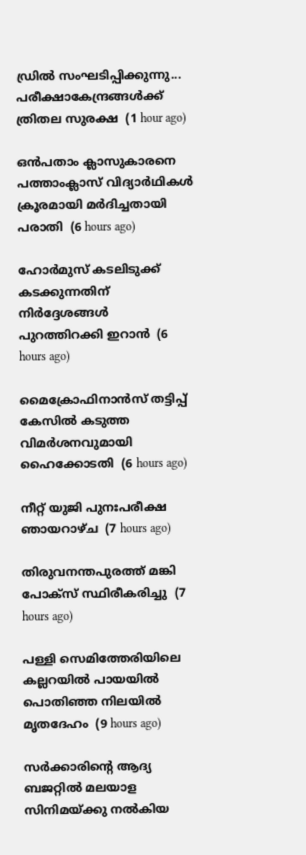ഡ്രിൽ സംഘടിപ്പിക്കുന്നു... പരീക്ഷാകേന്ദ്രങ്ങള്‍ക്ക് ത്രിതല സുരക്ഷ  (1 hour ago)

ഒന്‍പതാം ക്ലാസുകാരനെ പത്താംക്ലാസ് വിദ്യാര്‍ഥികള്‍ ക്രൂരമായി മര്‍ദിച്ചതായി പരാതി  (6 hours ago)

ഹോര്‍മുസ് കടലിടുക്ക് കടക്കുന്നതിന് നിര്‍ദ്ദേശങ്ങള്‍ പുറത്തിറക്കി ഇറാന്‍  (6 hours ago)

മൈക്രോഫിനാന്‍സ് തട്ടിപ്പ് കേസില്‍ കടുത്ത വിമര്‍ശനവുമായി ഹൈക്കോടതി  (6 hours ago)

നീറ്റ് യുജി പുനഃപരീക്ഷ ഞായറാഴ്ച  (7 hours ago)

തിരുവനന്തപുരത്ത് മങ്കി പോക്‌സ് സ്ഥിരീകരിച്ചു  (7 hours ago)

പള്ളി സെമിത്തേരിയിലെ കല്ലറയില്‍ പായയില്‍ പൊതിഞ്ഞ നിലയില്‍ മൃതദേഹം  (9 hours ago)

സര്‍ക്കാരിന്റെ ആദ്യ ബജറ്റില്‍ മലയാള സിനിമയ്ക്കു നല്‍കിയ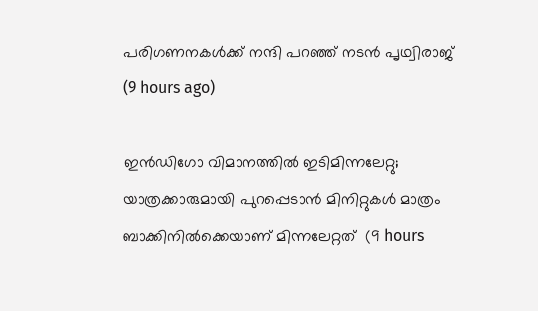പരിഗണനകള്‍ക്ക് നന്ദി പറഞ്ഞ് നടന്‍ പൃഥ്വിരാജ്  (9 hours ago)

ഇന്‍ഡിഗോ വിമാനത്തില്‍ ഇടിമിന്നലേറ്റു; യാത്രക്കാരുമായി പുറപ്പെടാന്‍ മിനിറ്റുകള്‍ മാത്രം ബാക്കിനില്‍ക്കെയാണ് മിന്നലേറ്റത്  (9 hours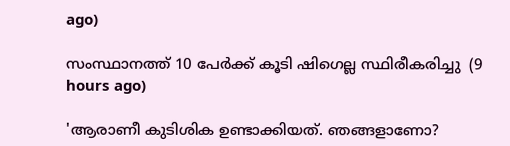ago)

സംസ്ഥാനത്ത് 10 പേര്‍ക്ക് കൂടി ഷിഗെല്ല സ്ഥിരീകരിച്ചു  (9 hours ago)

'ആരാണീ കുടിശിക ഉണ്ടാക്കിയത്. ഞങ്ങളാണോ?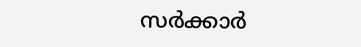സര്‍ക്കാര്‍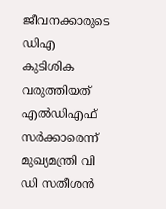ജീവനക്കാരുടെ ഡിഎ കുടിശിക വരുത്തിയത് എല്‍ഡിഎഫ് സര്‍ക്കാരെന്ന് മുഖ്യമന്ത്രി വി ഡി സതീശന്‍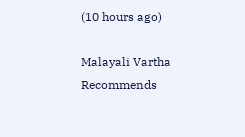(10 hours ago)

Malayali Vartha Recommends